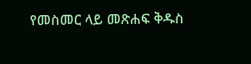የመስመር ላይ መጽሐፍ ቅዱስ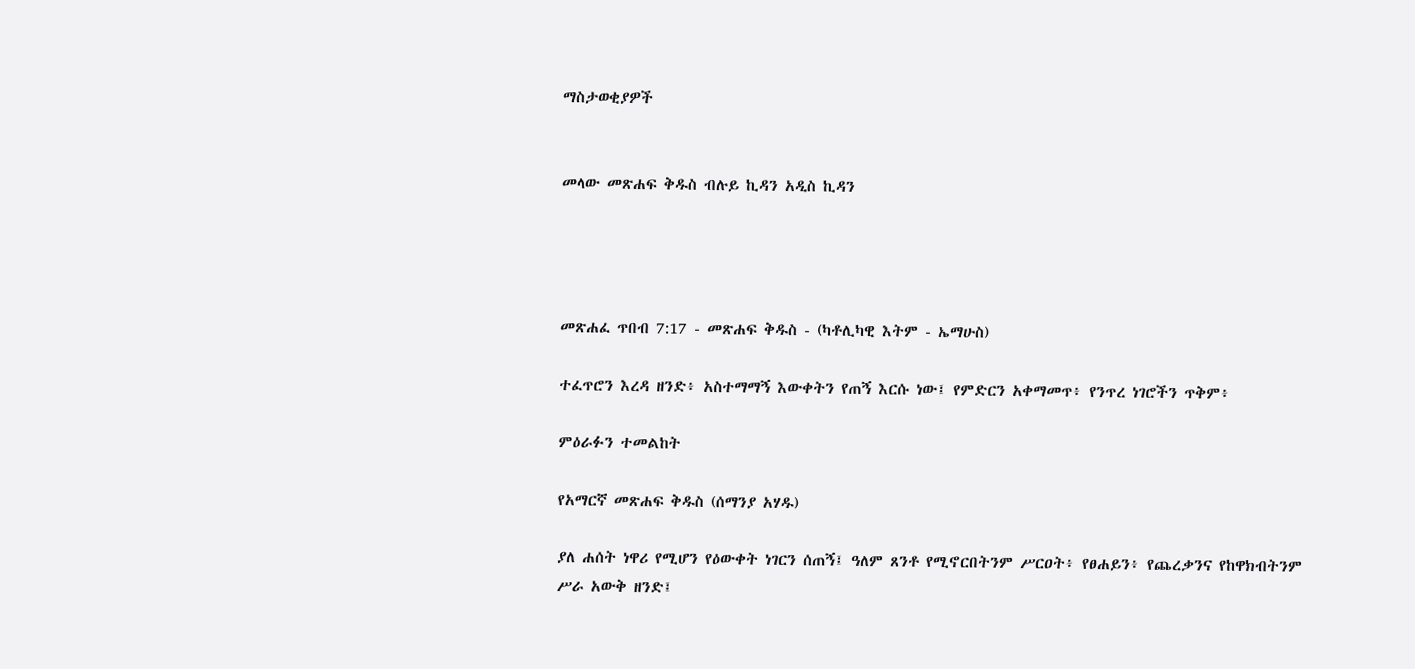ማስታወቂያዎች


መላው መጽሐፍ ቅዱስ ብሉይ ኪዳን አዲስ ኪዳን




መጽሐፈ ጥበብ 7:17 - መጽሐፍ ቅዱስ - (ካቶሊካዊ እትም - ኤማሁስ)

ተፈጥሮን እረዳ ዘንድ፥ አስተማማኝ እውቀትን የጠኝ እርሱ ነው፤ የምድርን አቀማመጥ፥ የንጥረ ነገሮችን ጥቅም፥

ምዕራፉን ተመልከት

የአማርኛ መጽሐፍ ቅዱስ (ሰማንያ አሃዱ)

ያለ ሐሰት ነዋሪ የሚሆን የዕውቀት ነገርን ሰጠኝ፤ ዓለም ጸንቶ የሚኖርበትንም ሥርዐት፥ የፀሐይን፥ የጨረቃንና የከዋክብትንም ሥራ አውቅ ዘንድ፤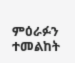ምዕራፉን ተመልከት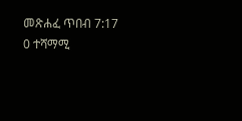መጽሐፈ ጥበብ 7:17
0 ተሻማሚ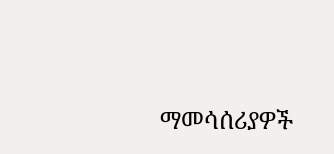ማመሳሰሪያዎች